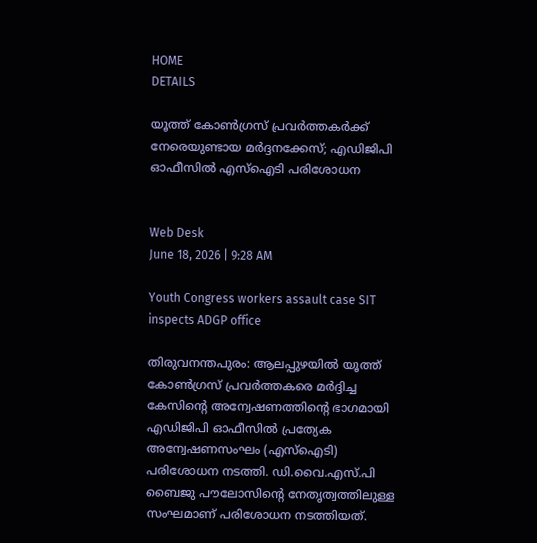HOME
DETAILS

യൂത്ത് കോണ്‍ഗ്രസ് പ്രവര്‍ത്തകര്‍ക്ക് നേരെയുണ്ടായ മര്‍ദ്ദനക്കേസ്; എഡിജിപി ഓഫീസില്‍ എസ്‌ഐടി പരിശോധന


Web Desk
June 18, 2026 | 9:28 AM

Youth Congress workers assault case SIT inspects ADGP office

തിരുവനന്തപുരം: ആലപ്പുഴയില്‍ യൂത്ത് കോണ്‍ഗ്രസ് പ്രവര്‍ത്തകരെ മര്‍ദ്ദിച്ച കേസിന്റെ അന്വേഷണത്തിന്റെ ഭാഗമായി എഡിജിപി ഓഫീസില്‍ പ്രത്യേക അന്വേഷണസംഘം (എസ്‌ഐടി) പരിശോധന നടത്തി. ഡി.വൈ.എസ്.പി ബൈജു പൗലോസിന്റെ നേതൃത്വത്തിലുള്ള സംഘമാണ് പരിശോധന നടത്തിയത്.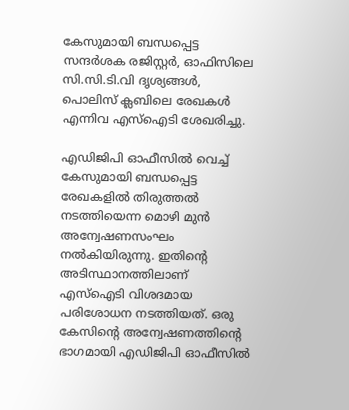കേസുമായി ബന്ധപ്പെട്ട സന്ദര്‍ശക രജിസ്റ്റര്‍, ഓഫിസിലെ സി.സി.ടി.വി ദൃശ്യങ്ങള്‍, പൊലിസ് ക്ലബിലെ രേഖകള്‍ എന്നിവ എസ്‌ഐടി ശേഖരിച്ചു.

എഡിജിപി ഓഫീസില്‍ വെച്ച് കേസുമായി ബന്ധപ്പെട്ട രേഖകളില്‍ തിരുത്തല്‍ നടത്തിയെന്ന മൊഴി മുന്‍ അന്വേഷണസംഘം നല്‍കിയിരുന്നു. ഇതിന്റെ അടിസ്ഥാനത്തിലാണ് എസ്‌ഐടി വിശദമായ പരിശോധന നടത്തിയത്. ഒരു കേസിന്റെ അന്വേഷണത്തിന്റെ ഭാഗമായി എഡിജിപി ഓഫീസില്‍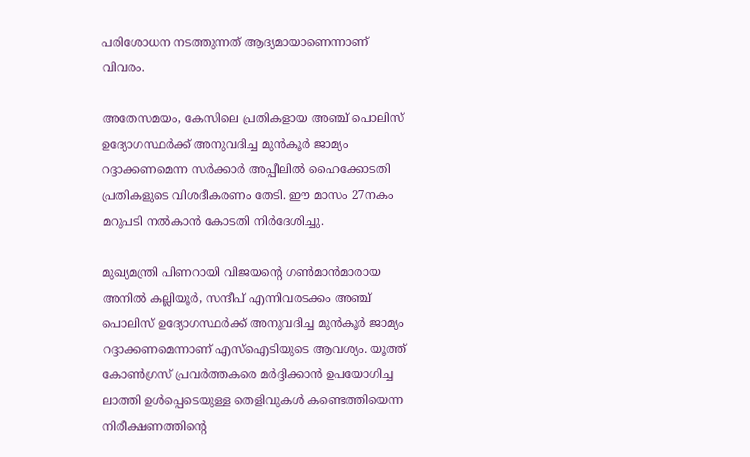പരിശോധന നടത്തുന്നത് ആദ്യമായാണെന്നാണ് വിവരം.

അതേസമയം, കേസിലെ പ്രതികളായ അഞ്ച് പൊലിസ് ഉദ്യോഗസ്ഥര്‍ക്ക് അനുവദിച്ച മുന്‍കൂര്‍ ജാമ്യം റദ്ദാക്കണമെന്ന സര്‍ക്കാര്‍ അപ്പീലില്‍ ഹൈക്കോടതി പ്രതികളുടെ വിശദീകരണം തേടി. ഈ മാസം 27നകം മറുപടി നല്‍കാന്‍ കോടതി നിര്‍ദേശിച്ചു.

മുഖ്യമന്ത്രി പിണറായി വിജയന്റെ ഗണ്‍മാന്‍മാരായ അനില്‍ കല്ലിയൂര്‍, സന്ദീപ് എന്നിവരടക്കം അഞ്ച് പൊലിസ് ഉദ്യോഗസ്ഥര്‍ക്ക് അനുവദിച്ച മുന്‍കൂര്‍ ജാമ്യം റദ്ദാക്കണമെന്നാണ് എസ്‌ഐടിയുടെ ആവശ്യം. യൂത്ത് കോണ്‍ഗ്രസ് പ്രവര്‍ത്തകരെ മര്‍ദ്ദിക്കാന്‍ ഉപയോഗിച്ച ലാത്തി ഉള്‍പ്പെടെയുള്ള തെളിവുകള്‍ കണ്ടെത്തിയെന്ന നിരീക്ഷണത്തിന്റെ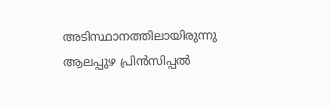അടിസ്ഥാനത്തിലായിരുന്നു ആലപ്പുഴ പ്രിന്‍സിപ്പല്‍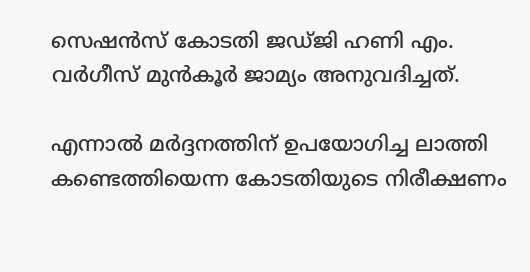സെഷന്‍സ് കോടതി ജഡ്ജി ഹണി എം. വര്‍ഗീസ് മുന്‍കൂര്‍ ജാമ്യം അനുവദിച്ചത്.

എന്നാല്‍ മര്‍ദ്ദനത്തിന് ഉപയോഗിച്ച ലാത്തി കണ്ടെത്തിയെന്ന കോടതിയുടെ നിരീക്ഷണം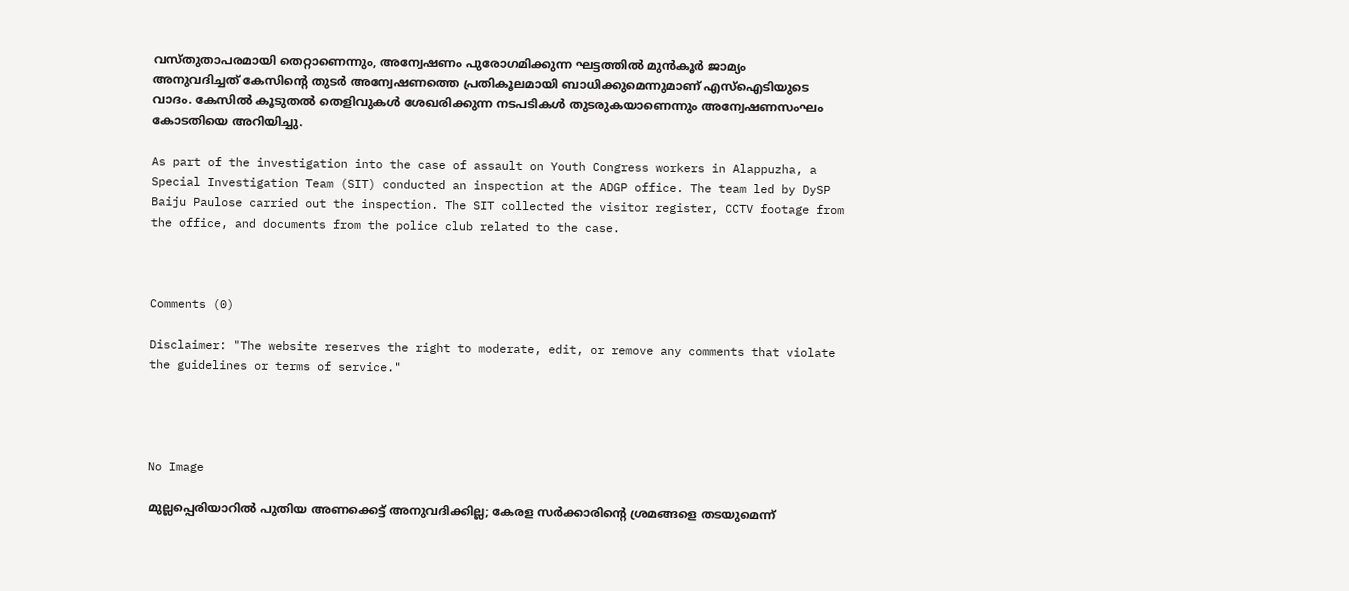വസ്തുതാപരമായി തെറ്റാണെന്നും, അന്വേഷണം പുരോഗമിക്കുന്ന ഘട്ടത്തില്‍ മുന്‍കൂര്‍ ജാമ്യം അനുവദിച്ചത് കേസിന്റെ തുടര്‍ അന്വേഷണത്തെ പ്രതികൂലമായി ബാധിക്കുമെന്നുമാണ് എസ്‌ഐടിയുടെ വാദം. കേസില്‍ കൂടുതല്‍ തെളിവുകള്‍ ശേഖരിക്കുന്ന നടപടികള്‍ തുടരുകയാണെന്നും അന്വേഷണസംഘം കോടതിയെ അറിയിച്ചു.

As part of the investigation into the case of assault on Youth Congress workers in Alappuzha, a Special Investigation Team (SIT) conducted an inspection at the ADGP office. The team led by DySP Baiju Paulose carried out the inspection. The SIT collected the visitor register, CCTV footage from the office, and documents from the police club related to the case.



Comments (0)

Disclaimer: "The website reserves the right to moderate, edit, or remove any comments that violate the guidelines or terms of service."




No Image

മുല്ലപ്പെരിയാറില്‍ പുതിയ അണക്കെട്ട് അനുവദിക്കില്ല; കേരള സര്‍ക്കാരിന്റെ ശ്രമങ്ങളെ തടയുമെന്ന്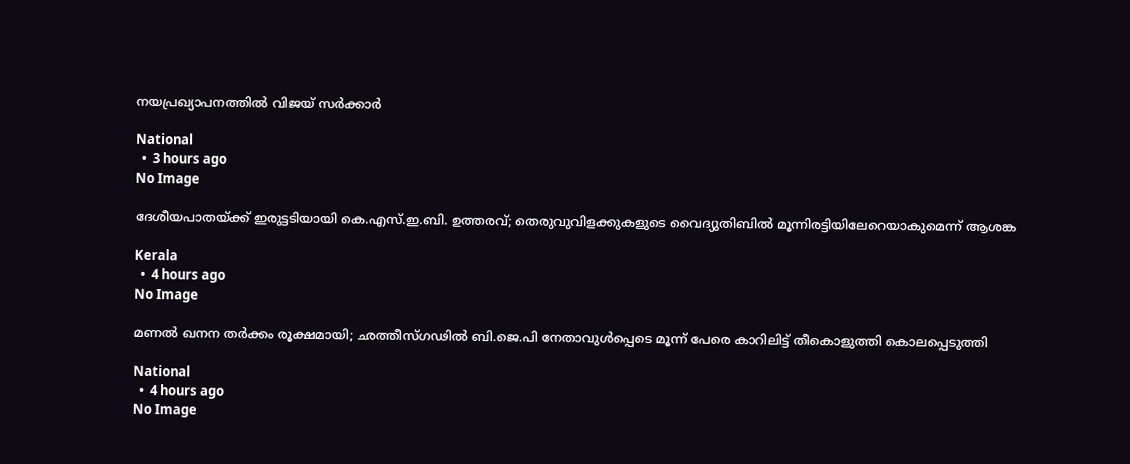നയപ്രഖ്യാപനത്തില്‍ വിജയ് സര്‍ക്കാര്‍

National
  •  3 hours ago
No Image

ദേശീയപാതയ്ക്ക് ഇരുട്ടടിയായി കെ.എസ്.ഇ.ബി. ഉത്തരവ്; തെരുവുവിളക്കുകളുടെ വൈദ്യുതിബില്‍ മൂന്നിരട്ടിയിലേറെയാകുമെന്ന് ആശങ്ക

Kerala
  •  4 hours ago
No Image

മണല്‍ ഖനന തര്‍ക്കം രൂക്ഷമായി; ഛത്തീസ്ഗഢില്‍ ബി.ജെ.പി നേതാവുള്‍പ്പെടെ മൂന്ന് പേരെ കാറിലിട്ട് തീകൊളുത്തി കൊലപ്പെടുത്തി

National
  •  4 hours ago
No Image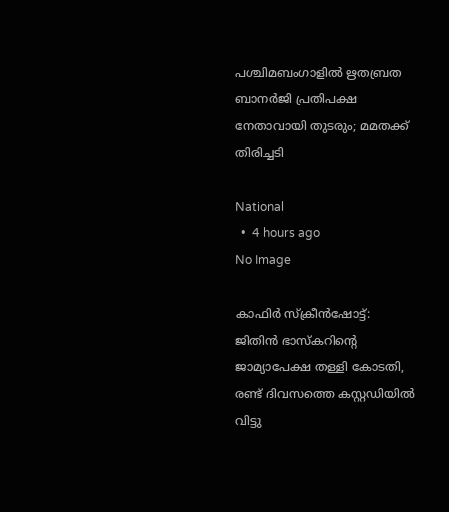പശ്ചിമബംഗാളില്‍ ഋതബ്രത ബാനര്‍ജി പ്രതിപക്ഷ നേതാവായി തുടരും; മമതക്ക് തിരിച്ചടി

National
  •  4 hours ago
No Image

കാഫിര്‍ സ്‌ക്രീന്‍ഷോട്ട്: ജിതിന്‍ ഭാസ്‌കറിന്റെ ജാമ്യാപേക്ഷ തള്ളി കോടതി, രണ്ട് ദിവസത്തെ കസ്റ്റഡിയില്‍ വിട്ടു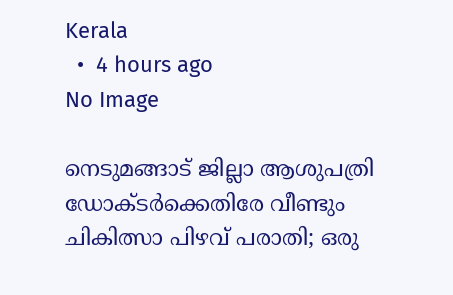Kerala
  •  4 hours ago
No Image

നെടുമങ്ങാട് ജില്ലാ ആശുപത്രി ഡോക്ടര്‍ക്കെതിരേ വീണ്ടും ചികിത്സാ പിഴവ് പരാതി; ഒരു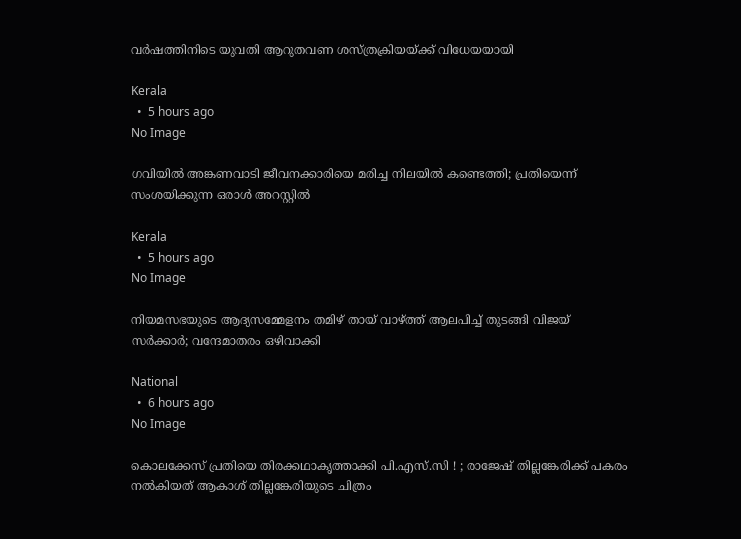വര്‍ഷത്തിനിടെ യുവതി ആറുതവണ ശസ്ത്രക്രിയയ്ക്ക് വിധേയയായി

Kerala
  •  5 hours ago
No Image

ഗവിയില്‍ അങ്കണവാടി ജീവനക്കാരിയെ മരിച്ച നിലയില്‍ കണ്ടെത്തി; പ്രതിയെന്ന് സംശയിക്കുന്ന ഒരാള്‍ അറസ്റ്റില്‍

Kerala
  •  5 hours ago
No Image

നിയമസഭയുടെ ആദ്യസമ്മേളനം തമിഴ് തായ് വാഴ്ത്ത് ആലപിച്ച് തുടങ്ങി വിജയ് സര്‍ക്കാര്‍; വന്ദേമാതരം ഒഴിവാക്കി

National
  •  6 hours ago
No Image

കൊലക്കേസ് പ്രതിയെ തിരക്കഥാകൃത്താക്കി പി.എസ്.സി ! ; രാജേഷ് തില്ലങ്കേരിക്ക് പകരം നല്‍കിയത് ആകാശ് തില്ലങ്കേരിയുടെ ചിത്രം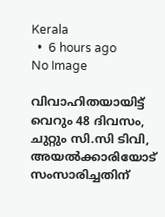Kerala
  •  6 hours ago
No Image

വിവാഹിതയായിട്ട് വെറും 48 ദിവസം,  ചുറ്റും സി.സി ടിവി, അയല്‍ക്കാരിയോട് സംസാരിച്ചതിന്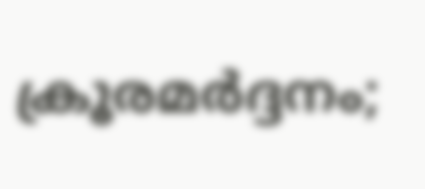ക്രൂരമര്‍ദ്ദനം;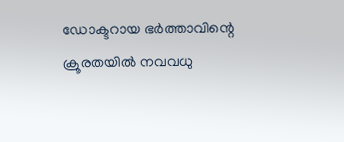ഡോക്ടറായ ഭര്‍ത്താവിന്റെ ക്രൂരതയില്‍ നവവധു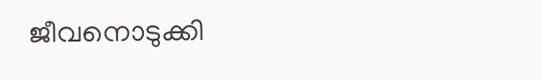ജീവനൊടുക്കി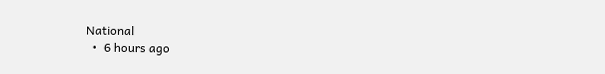National
  •  6 hours ago